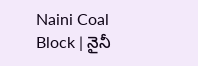Naini Coal Block | నైనీ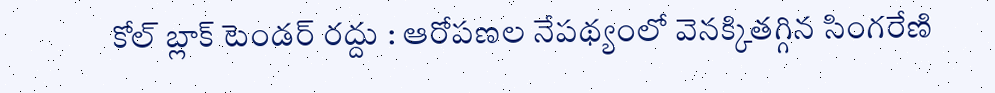కోల్ బ్లాక్ టెండర్ రద్దు : ఆరోపణల నేపథ్యంలో వెనక్కితగ్గిన సింగరేణి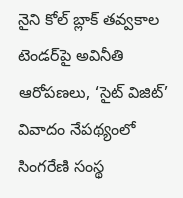నైని కోల్ బ్లాక్ తవ్వకాల టెండర్‌పై అవినీతి ఆరోపణలు, ‘సైట్ విజిట్’ వివాదం నేపథ్యంలో సింగరేణి సంస్థ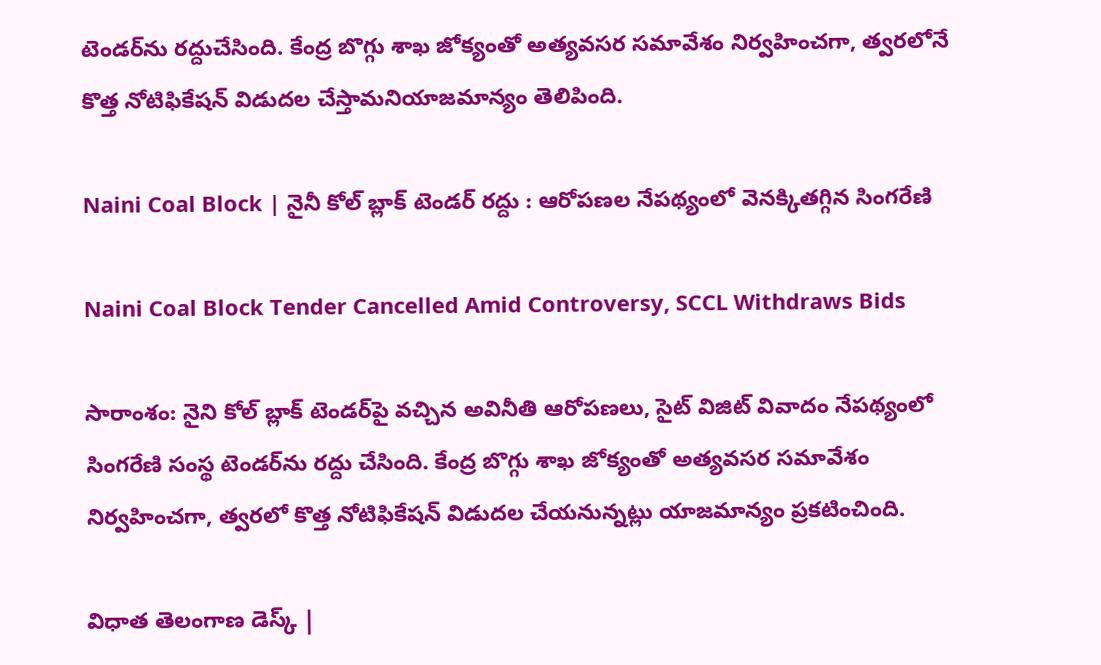టెండర్‌ను రద్దుచేసింది. కేంద్ర బొగ్గు శాఖ జోక్యంతో అత్యవసర సమావేశం నిర్వహించగా, త్వరలోనే కొత్త నోటిఫికేషన్ విడుదల చేస్తామనియాజమాన్యం తెలిపింది.

Naini Coal Block | నైనీ కోల్ బ్లాక్ టెండర్ రద్దు : ఆరోపణల నేపథ్యంలో వెనక్కితగ్గిన సింగరేణి

Naini Coal Block Tender Cancelled Amid Controversy, SCCL Withdraws Bids

సారాంశం: నైని కోల్ బ్లాక్ టెండర్‌పై వచ్చిన అవినీతి ఆరోపణలు, సైట్ విజిట్ వివాదం నేపథ్యంలో సింగరేణి సంస్థ టెండర్‌ను రద్దు చేసింది. కేంద్ర బొగ్గు శాఖ జోక్యంతో అత్యవసర సమావేశం నిర్వహించగా, త్వరలో కొత్త నోటిఫికేషన్ విడుదల చేయనున్నట్లు యాజమాన్యం ప్రకటించింది.

విధాత తెలంగాణ డెస్క్ |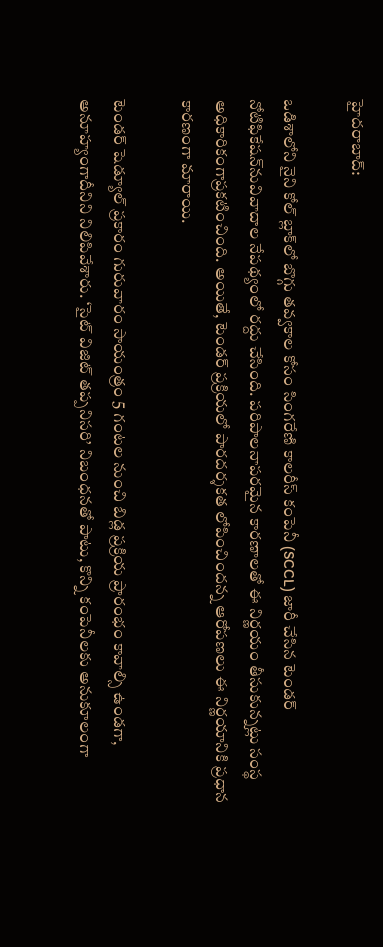హైదరాబాద్:

ఒడిశాలోని నైని కోల్ బ్లాక్‌లో బొగ్గు తవ్వకాల కోసం సింగరేణి కాలరీస్ కంపెనీ (SCCL) జారీ చేసిన టెండర్ నోటిఫికేషన్‌నువివాదాల నేపథ్యంలో రద్దు చేసింది. పరిపాలనాపరమైన కారణాలతో ఈ నిర్ణయం తీసుకున్నట్లు సంస్థ అధికారికంగాప్రకటించింది. అయితే, టెండర్ ప్రక్రియలో పారదర్శకత లోపించిందన్న ఆరోపణలు ఈ నిర్ణయానికి ప్రధాన కారణంగా మారాయి.

టెండర్ షెడ్యూల్ ప్రకారం గురువారం సాయంత్రం 5 గంటల నుంచి బిడ్ల ప్రక్రియ ప్రారంభం కావాల్సి ఉండగా, అనూహ్యంగాదీనిని నిలిపివేశారు. ‘సైట్ విజిట్ తప్పనిసరి’ నిబంధనతో పాటు, కొన్ని కంపెనీలకు అనుకూలంగా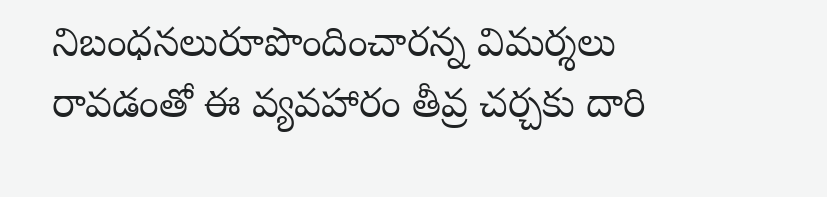నిబంధనలురూపొందించారన్న విమర్శలు రావడంతో ఈ వ్యవహారం తీవ్ర చర్చకు దారి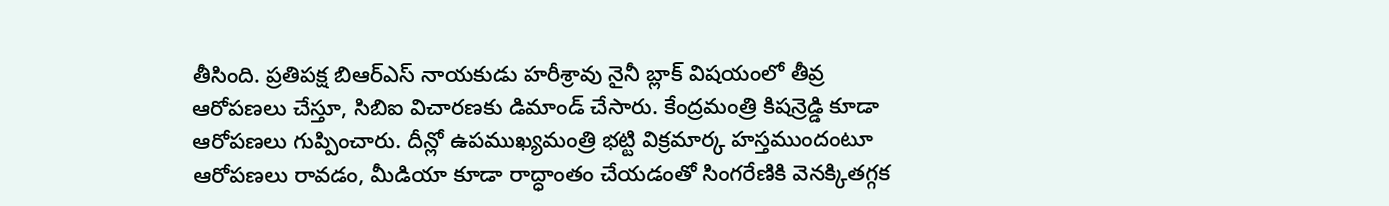తీసింది. ప్రతిపక్ష బిఆర్ఎస్ నాయకుడు హరీశ్రావు నైనీ బ్లాక్ విషయంలో తీవ్ర ఆరోపణలు చేస్తూ, సిబిఐ విచారణకు డిమాండ్ చేసారు. కేంద్రమంత్రి కిషన్రెడ్డి కూడా ఆరోపణలు గుప్పించారు. దీన్లో ఉపముఖ్యమంత్రి భట్టి విక్రమార్క హస్తముందంటూ ఆరోపణలు రావడం, మీడియా కూడా రాద్ధాంతం చేయడంతో సింగరేణికి వెనక్కితగ్గక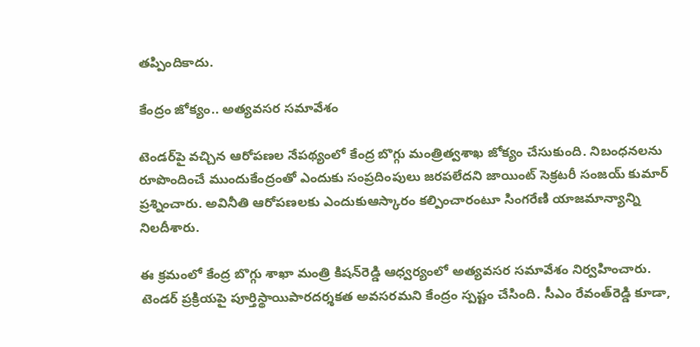తప్పిందికాదు.

కేంద్రం జోక్యం.. అత్యవసర సమావేశం

టెండర్‌పై వచ్చిన ఆరోపణల నేపథ్యంలో కేంద్ర బొగ్గు మంత్రిత్వశాఖ జోక్యం చేసుకుంది. నిబంధనలను రూపొందించే ముందుకేంద్రంతో ఎందుకు సంప్రదింపులు జరపలేదని జాయింట్ సెక్రటరీ సంజయ్ కుమార్ ప్రశ్నించారు. అవినీతి ఆరోపణలకు ఎందుకుఆస్కారం కల్పించారంటూ సింగరేణి యాజమాన్యాన్ని నిలదీశారు.

ఈ క్రమంలో కేంద్ర బొగ్గు శాఖా మంత్రి కిషన్‌రెడ్డి ఆధ్వర్యంలో అత్యవసర సమావేశం నిర్వహించారు. టెండర్ ప్రక్రియపై పూర్తిస్థాయిపారదర్శకత అవసరమని కేంద్రం స్పష్టం చేసింది. సీఎం రేవంత్‌రెడ్డి కూడా,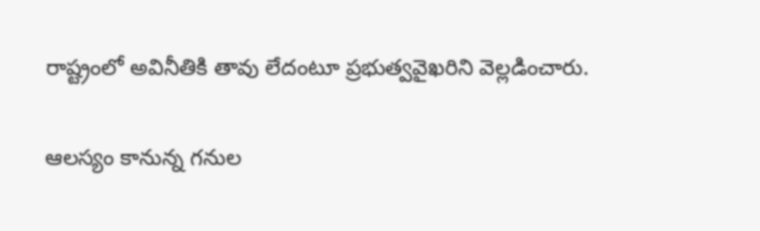రాష్ట్రంలో అవినీతికి తావు లేదంటూ ప్రభుత్వవైఖరిని వెల్లడించారు.

ఆలస్యం కానున్న గనుల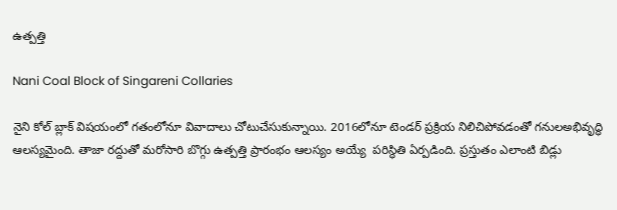ఉత్పత్తి

Nani Coal Block of Singareni Collaries

నైని కోల్ బ్లాక్ విషయంలో గతంలోనూ వివాదాలు చోటుచేసుకున్నాయి. 2016లోనూ టెండర్ ప్రక్రియ నిలిచిపోవడంతో గనులఅభివృద్ధి ఆలస్యమైంది. తాజా రద్దుతో మరోసారి బొగ్గు ఉత్పత్తి ప్రారంభం ఆలస్యం అయ్యే  పరిస్థితి ఏర్పడింది. ప్రస్తుతం ఎలాంటి బిడ్లు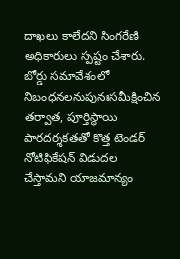దాఖలు కాలేదని సింగరేణి అధికారులు స్పష్టం చేశారు. బోర్డు సమావేశంలో నిబంధనలనుపునఃసమీక్షించిన తర్వాత, పూర్తిస్థాయి పారదర్శకతతో కొత్త టెండర్ నోటిఫికేషన్ విడుదల చేస్తామని యాజమాన్యం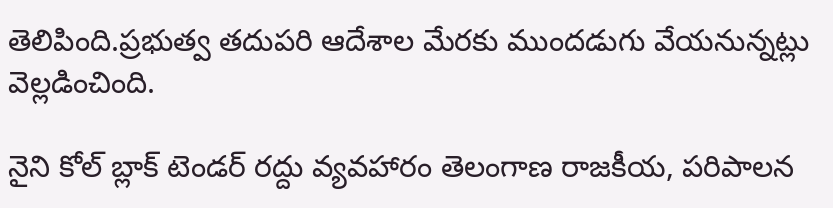తెలిపింది.ప్రభుత్వ తదుపరి ఆదేశాల మేరకు ముందడుగు వేయనున్నట్లు వెల్లడించింది.

నైని కోల్ బ్లాక్ టెండర్ రద్దు వ్యవహారం తెలంగాణ రాజకీయ, పరిపాలన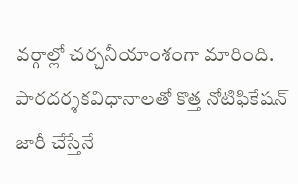వర్గాల్లో చర్చనీయాంశంగా మారింది. పారదర్శకవిధానాలతో కొత్త నోటిఫికేషన్ జారీ చేస్తేనే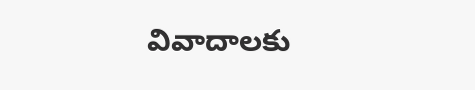వివాదాలకు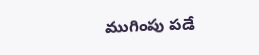ముగింపు పడే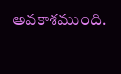అవకాశముంది.